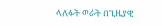ላለፉት ወራት በጊዜያዊ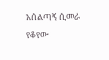አሰልጣኝ ሲመራ የቆየው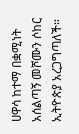ሀዋሳ ከተማ በቋሚነት አሰልጣኝ መሾሙን ሶከር ኢትዮጵያ አረጋግጣለች።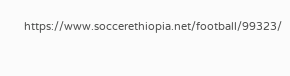https://www.soccerethiopia.net/football/99323/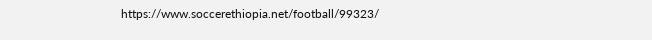https://www.soccerethiopia.net/football/99323/